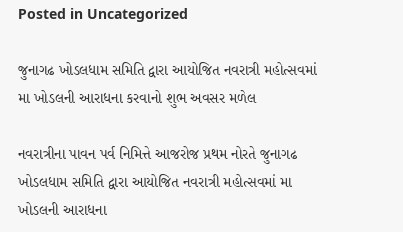Posted in Uncategorized

જુનાગઢ ખોડલધામ સમિતિ દ્વારા આયોજિત નવરાત્રી મહોત્સવમાં મા ખોડલની આરાધના કરવાનો શુભ અવસર મળેલ

નવરાત્રીના પાવન પર્વ નિમિત્તે આજરોજ પ્રથમ નોરતે જુનાગઢ ખોડલધામ સમિતિ દ્વારા આયોજિત નવરાત્રી મહોત્સવમાં મા ખોડલની આરાધના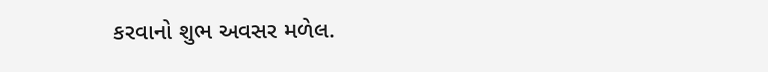કરવાનો શુભ અવસર મળેલ.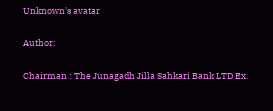Unknown's avatar

Author:

Chairman : The Junagadh Jilla Sahkari Bank LTD Ex.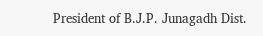President of B.J.P. Junagadh Dist.